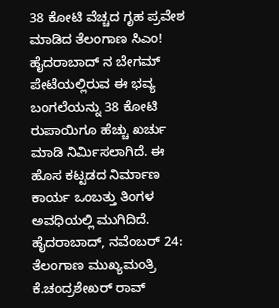38 ಕೋಟಿ ವೆಚ್ಚದ ಗೃಹ ಪ್ರವೇಶ ಮಾಡಿದ ತೆಲಂಗಾಣ ಸಿಎಂ!
ಹೈದರಾಬಾದ್ ನ ಬೇಗಮ್ ಪೇಟೆಯಲ್ಲಿರುವ ಈ ಭವ್ಯ ಬಂಗಲೆಯನ್ನು 38 ಕೋಟಿ ರುಪಾಯಿಗೂ ಹೆಚ್ಚು ಖರ್ಚು ಮಾಡಿ ನಿರ್ಮಿಸಲಾಗಿದೆ. ಈ ಹೊಸ ಕಟ್ಟಡದ ನಿರ್ಮಾಣ ಕಾರ್ಯ ಒಂಬತ್ತು ತಿಂಗಳ ಅವಧಿಯಲ್ಲಿ ಮುಗಿದಿದೆ.
ಹೈದರಾಬಾದ್, ನವೆಂಬರ್ 24: ತೆಲಂಗಾಣ ಮುಖ್ಯಮಂತ್ರಿ ಕೆ.ಚಂದ್ರಶೇಖರ್ ರಾವ್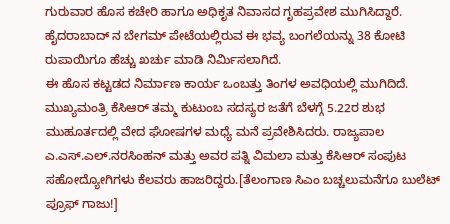ಗುರುವಾರ ಹೊಸ ಕಚೇರಿ ಹಾಗೂ ಅಧಿಕೃತ ನಿವಾಸದ ಗೃಹಪ್ರವೇಶ ಮುಗಿಸಿದ್ದಾರೆ. ಹೈದರಾಬಾದ್ ನ ಬೇಗಮ್ ಪೇಟೆಯಲ್ಲಿರುವ ಈ ಭವ್ಯ ಬಂಗಲೆಯನ್ನು 38 ಕೋಟಿ ರುಪಾಯಿಗೂ ಹೆಚ್ಚು ಖರ್ಚು ಮಾಡಿ ನಿರ್ಮಿಸಲಾಗಿದೆ.
ಈ ಹೊಸ ಕಟ್ಟಡದ ನಿರ್ಮಾಣ ಕಾರ್ಯ ಒಂಬತ್ತು ತಿಂಗಳ ಅವಧಿಯಲ್ಲಿ ಮುಗಿದಿದೆ. ಮುಖ್ಯಮಂತ್ರಿ ಕೆಸಿಆರ್ ತಮ್ಮ ಕುಟುಂಬ ಸದಸ್ಯರ ಜತೆಗೆ ಬೆಳಗ್ಗೆ 5.22ರ ಶುಭ ಮುಹೂರ್ತದಲ್ಲಿ ವೇದ ಘೋಷಗಳ ಮಧ್ಯೆ ಮನೆ ಪ್ರವೇಶಿಸಿದರು. ರಾಜ್ಯಪಾಲ ಎ.ಎಸ್.ಎಲ್.ನರಸಿಂಹನ್ ಮತ್ತು ಅವರ ಪತ್ನಿ ವಿಮಲಾ ಮತ್ತು ಕೆಸಿಆರ್ ಸಂಪುಟ ಸಹೋದ್ಯೋಗಿಗಳು ಕೆಲವರು ಹಾಜರಿದ್ದರು.[ತೆಲಂಗಾಣ ಸಿಎಂ ಬಚ್ಚಲುಮನೆಗೂ ಬುಲೆಟ್ ಪ್ರೂಫ್ ಗಾಜು!]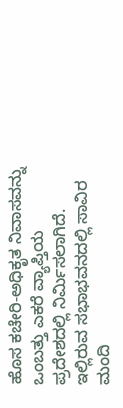ಹೊಸ ಕಚೇರಿ-ಅಧಿಕೃತ ನಿವಾಸವನ್ನು ಒಂಬತ್ತು ಎಕರೆ ವ್ಯಾಪ್ತಿಯ ಪ್ರದೇಶದಲ್ಲಿ ನಿರ್ಮಿಸಲಾಗಿದೆ. ಇಲ್ಲಿರುವ ಸಭಾಭವನದಲ್ಲಿ ಸಾವಿರ ಮಂದಿ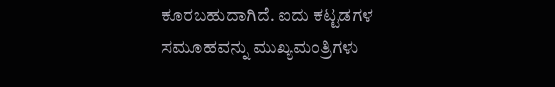ಕೂರಬಹುದಾಗಿದೆ. ಐದು ಕಟ್ಟಡಗಳ ಸಮೂಹವನ್ನು ಮುಖ್ಯಮಂತ್ರಿಗಳು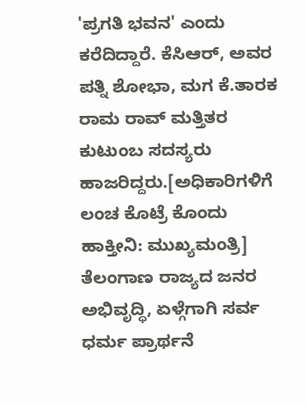'ಪ್ರಗತಿ ಭವನ' ಎಂದು ಕರೆದಿದ್ದಾರೆ. ಕೆಸಿಆರ್, ಅವರ ಪತ್ನಿ ಶೋಭಾ, ಮಗ ಕೆ.ತಾರಕ ರಾಮ ರಾವ್ ಮತ್ತಿತರ ಕುಟುಂಬ ಸದಸ್ಯರು ಹಾಜರಿದ್ದರು.[ಅಧಿಕಾರಿಗಳಿಗೆ ಲಂಚ ಕೊಟ್ರೆ ಕೊಂದು ಹಾಕ್ತೀನಿ: ಮುಖ್ಯಮಂತ್ರಿ]
ತೆಲಂಗಾಣ ರಾಜ್ಯದ ಜನರ ಅಭಿವೃದ್ಧಿ, ಏಳ್ಗೆಗಾಗಿ ಸರ್ವ ಧರ್ಮ ಪ್ರಾರ್ಥನೆ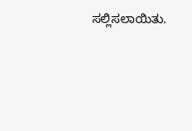ಸಲ್ಲಿಸಲಾಯಿತು.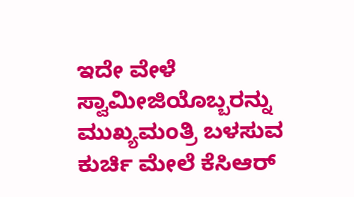ಇದೇ ವೇಳೆ ಸ್ವಾಮೀಜಿಯೊಬ್ಬರನ್ನು ಮುಖ್ಯಮಂತ್ರಿ ಬಳಸುವ ಕುರ್ಚಿ ಮೇಲೆ ಕೆಸಿಆರ್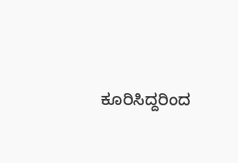ಕೂರಿಸಿದ್ದರಿಂದ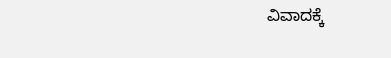ವಿವಾದಕ್ಕೆ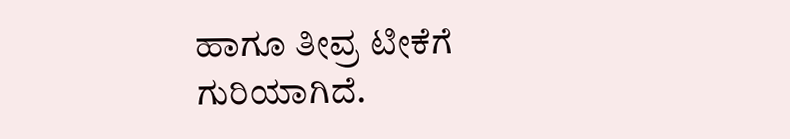ಹಾಗೂ ತೀವ್ರ ಟೀಕೆಗೆ ಗುರಿಯಾಗಿದೆ.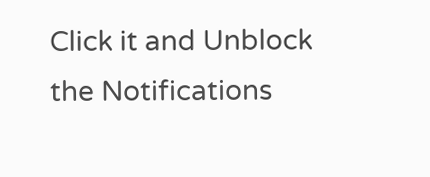Click it and Unblock the Notifications